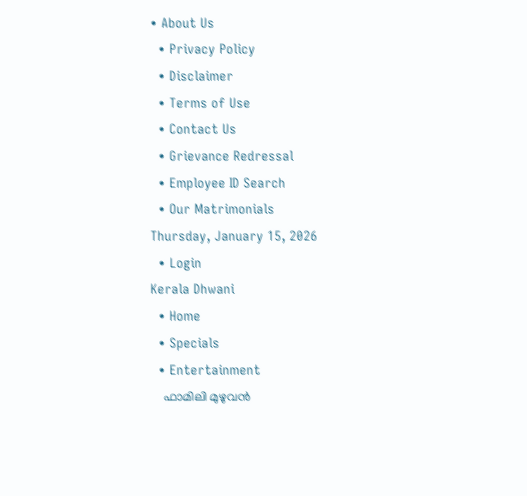• About Us
  • Privacy Policy
  • Disclaimer
  • Terms of Use
  • Contact Us
  • Grievance Redressal
  • Employee ID Search
  • Our Matrimonials
Thursday, January 15, 2026
  • Login
Kerala Dhwani
  • Home
  • Specials
  • Entertainment
    ഫാമിലി മുഴുവൻ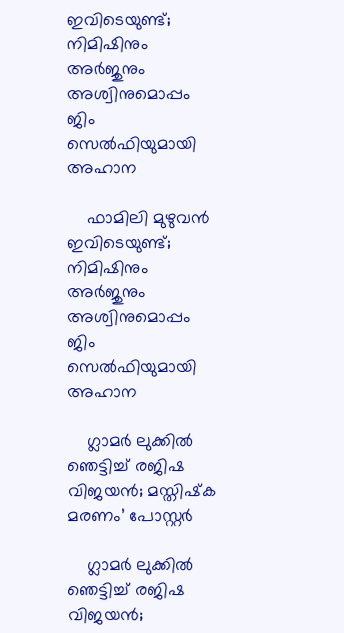ഇവിടെയുണ്ട്; നിമിഷിനും അര്‍ജുനും അശ്വിനുമൊപ്പം ജിം സെൽഫിയുമായി  അഹാന

    ഫാമിലി മുഴുവൻ ഇവിടെയുണ്ട്; നിമിഷിനും അര്‍ജുനും അശ്വിനുമൊപ്പം ജിം സെൽഫിയുമായി അഹാന

    ഗ്ലാമര്‍ ലുക്കില്‍ ഞെട്ടിച്ച് രജിഷ വിജയന്‍; മസ്തിഷ്‌ക മരണം’ പോസ്റ്റര്‍

    ഗ്ലാമര്‍ ലുക്കില്‍ ഞെട്ടിച്ച് രജിഷ വിജയന്‍;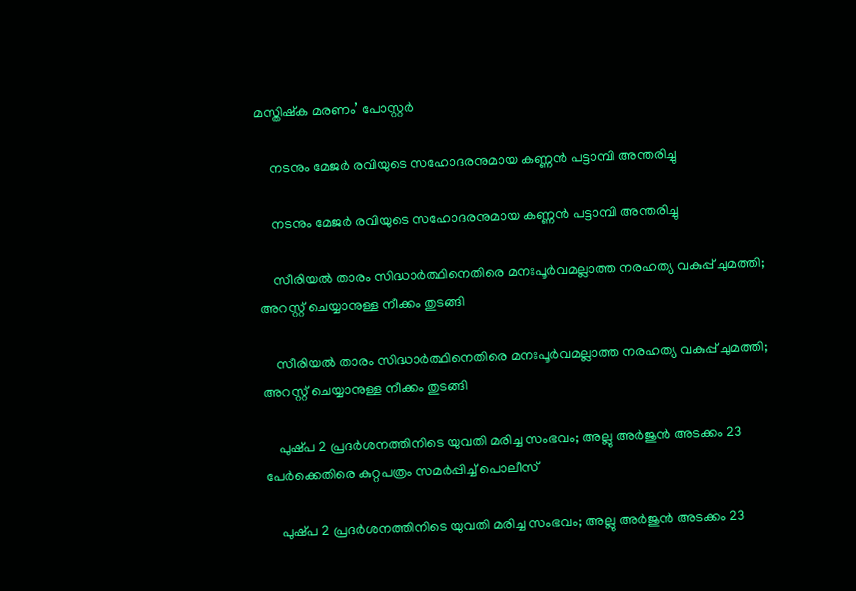മസ്തിഷ്‌ക മരണം’ പോസ്റ്റര്‍

    നടനും മേജർ രവിയുടെ സഹോദരനുമായ കണ്ണന്‍ പട്ടാമ്പി അന്തരിച്ചു

    നടനും മേജർ രവിയുടെ സഹോദരനുമായ കണ്ണന്‍ പട്ടാമ്പി അന്തരിച്ചു

    സീരിയൽ താരം സിദ്ധാർത്ഥിനെതിരെ മനഃപൂർവമല്ലാത്ത നരഹത്യ വകുപ്പ് ചുമത്തി; അറസ്റ്റ് ചെയ്യാനുള്ള നീക്കം തുടങ്ങി

    സീരിയൽ താരം സിദ്ധാർത്ഥിനെതിരെ മനഃപൂർവമല്ലാത്ത നരഹത്യ വകുപ്പ് ചുമത്തി; അറസ്റ്റ് ചെയ്യാനുള്ള നീക്കം തുടങ്ങി

    പുഷ്‌പ 2 പ്രദർശനത്തിനിടെ യുവതി മരിച്ച സംഭവം; അല്ലു അർജുൻ അടക്കം 23 പേർക്കെതിരെ കുറ്റപത്രം സമർപ്പിച്ച് പൊലീസ്

    പുഷ്‌പ 2 പ്രദർശനത്തിനിടെ യുവതി മരിച്ച സംഭവം; അല്ലു അർജുൻ അടക്കം 23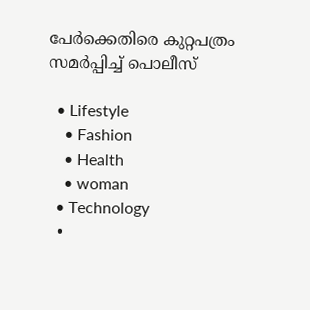പേർക്കെതിരെ കുറ്റപത്രം സമർപ്പിച്ച് പൊലീസ്

  • Lifestyle
    • Fashion
    • Health
    • woman
  • Technology
  •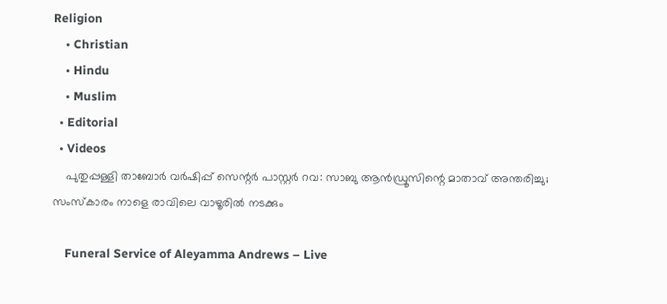Religion
    • Christian
    • Hindu
    • Muslim
  • Editorial
  • Videos
    പുതുപ്പള്ളി താബോർ വർഷിപ്പ് സെന്റർ പാസ്റ്റർ റവ: സാബു ആൻഡ്രൂസിന്റെ മാതാവ് അന്തരിച്ചു; സംസ്കാരം നാളെ രാവിലെ വാഴൂരിൽ നടക്കും

    Funeral Service of Aleyamma Andrews – Live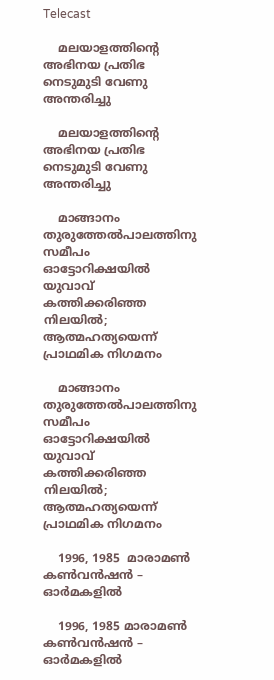Telecast

    മലയാളത്തിന്റെ അഭിനയ പ്രതിഭ നെടുമുടി വേണു അന്തരിച്ചു

    മലയാളത്തിന്റെ അഭിനയ പ്രതിഭ നെടുമുടി വേണു അന്തരിച്ചു

    മാങ്ങാനം തുരുത്തേൽപാലത്തിനു സമീപം ഓട്ടോറിക്ഷയിൽ യുവാവ് കത്തിക്കരിഞ്ഞ നിലയിൽ; ആത്മഹത്യയെന്ന് പ്രാഥമിക നിഗമനം

    മാങ്ങാനം തുരുത്തേൽപാലത്തിനു സമീപം ഓട്ടോറിക്ഷയിൽ യുവാവ് കത്തിക്കരിഞ്ഞ നിലയിൽ; ആത്മഹത്യയെന്ന് പ്രാഥമിക നിഗമനം

    1996, 1985  മാരാമൺ കൺവൻഷൻ – ഓർമകളിൽ

    1996, 1985 മാരാമൺ കൺവൻഷൻ – ഓർമകളിൽ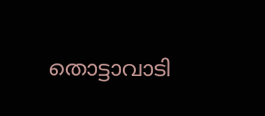തൊട്ടാവാടി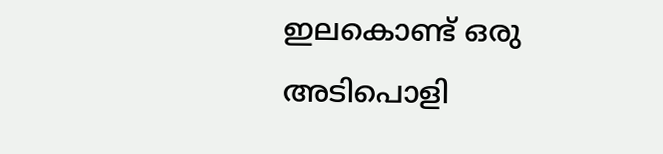ഇലകൊണ്ട് ഒരു അടിപൊളി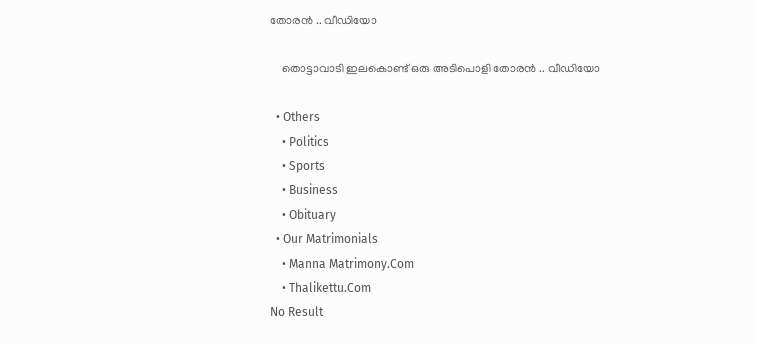തോരൻ .. വീഡിയോ

    തൊട്ടാവാടി ഇലകൊണ്ട് ഒരു അടിപൊളി തോരൻ .. വീഡിയോ

  • Others
    • Politics
    • Sports
    • Business
    • Obituary
  • Our Matrimonials
    • Manna Matrimony.Com
    • Thalikettu.Com
No Result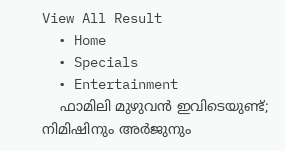View All Result
  • Home
  • Specials
  • Entertainment
    ഫാമിലി മുഴുവൻ ഇവിടെയുണ്ട്; നിമിഷിനും അര്‍ജുനും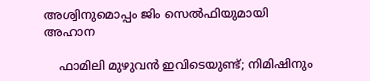അശ്വിനുമൊപ്പം ജിം സെൽഫിയുമായി  അഹാന

    ഫാമിലി മുഴുവൻ ഇവിടെയുണ്ട്; നിമിഷിനും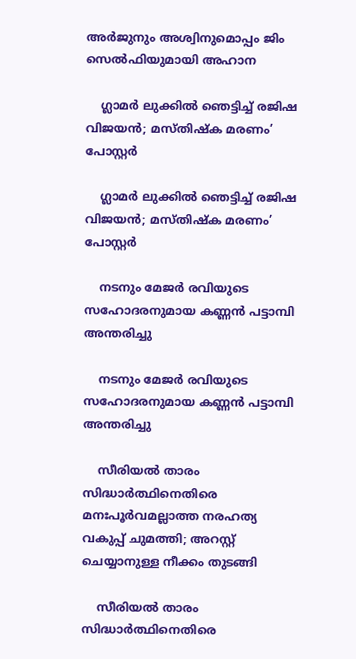അര്‍ജുനും അശ്വിനുമൊപ്പം ജിം സെൽഫിയുമായി അഹാന

    ഗ്ലാമര്‍ ലുക്കില്‍ ഞെട്ടിച്ച് രജിഷ വിജയന്‍; മസ്തിഷ്‌ക മരണം’ പോസ്റ്റര്‍

    ഗ്ലാമര്‍ ലുക്കില്‍ ഞെട്ടിച്ച് രജിഷ വിജയന്‍; മസ്തിഷ്‌ക മരണം’ പോസ്റ്റര്‍

    നടനും മേജർ രവിയുടെ സഹോദരനുമായ കണ്ണന്‍ പട്ടാമ്പി അന്തരിച്ചു

    നടനും മേജർ രവിയുടെ സഹോദരനുമായ കണ്ണന്‍ പട്ടാമ്പി അന്തരിച്ചു

    സീരിയൽ താരം സിദ്ധാർത്ഥിനെതിരെ മനഃപൂർവമല്ലാത്ത നരഹത്യ വകുപ്പ് ചുമത്തി; അറസ്റ്റ് ചെയ്യാനുള്ള നീക്കം തുടങ്ങി

    സീരിയൽ താരം സിദ്ധാർത്ഥിനെതിരെ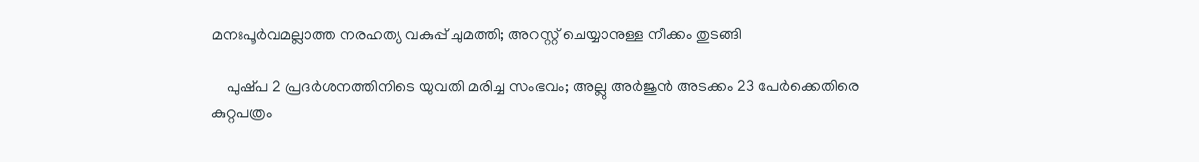മനഃപൂർവമല്ലാത്ത നരഹത്യ വകുപ്പ് ചുമത്തി; അറസ്റ്റ് ചെയ്യാനുള്ള നീക്കം തുടങ്ങി

    പുഷ്‌പ 2 പ്രദർശനത്തിനിടെ യുവതി മരിച്ച സംഭവം; അല്ലു അർജുൻ അടക്കം 23 പേർക്കെതിരെ കുറ്റപത്രം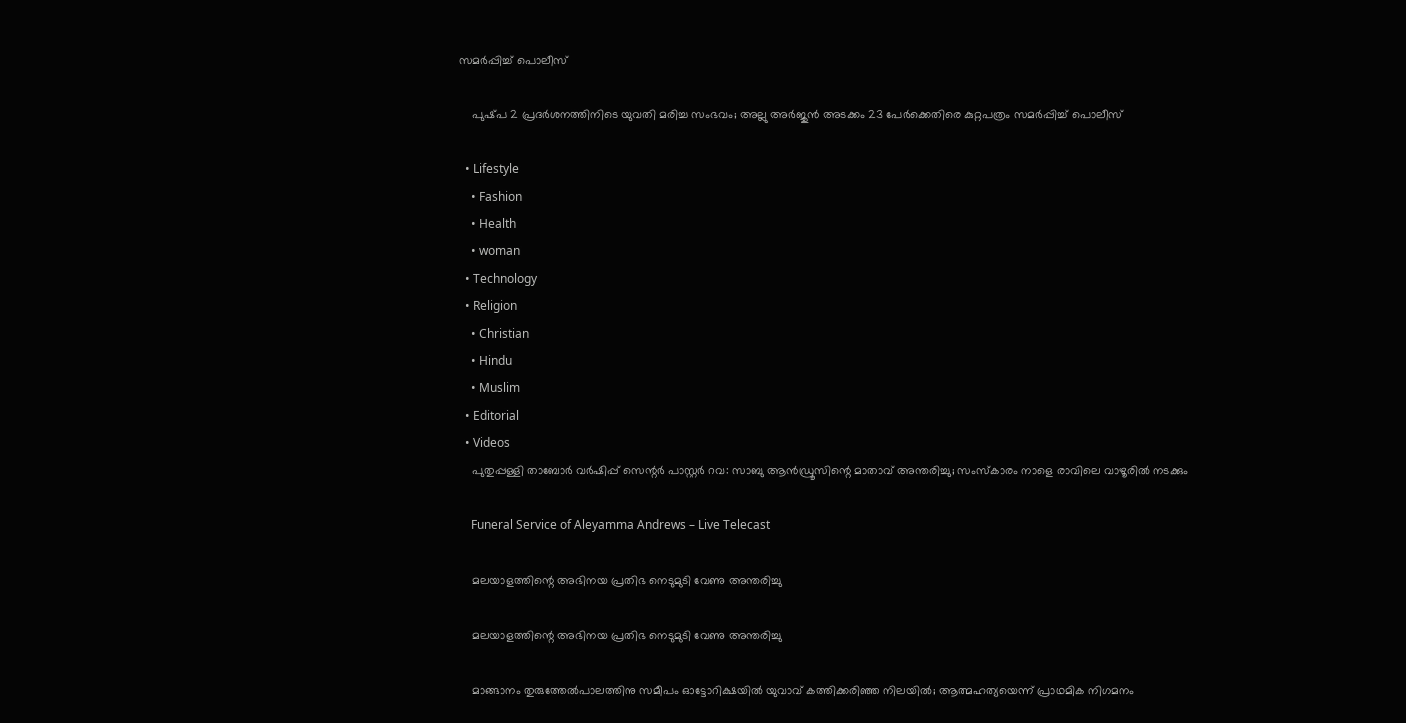സമർപ്പിച്ച് പൊലീസ്

    പുഷ്‌പ 2 പ്രദർശനത്തിനിടെ യുവതി മരിച്ച സംഭവം; അല്ലു അർജുൻ അടക്കം 23 പേർക്കെതിരെ കുറ്റപത്രം സമർപ്പിച്ച് പൊലീസ്

  • Lifestyle
    • Fashion
    • Health
    • woman
  • Technology
  • Religion
    • Christian
    • Hindu
    • Muslim
  • Editorial
  • Videos
    പുതുപ്പള്ളി താബോർ വർഷിപ്പ് സെന്റർ പാസ്റ്റർ റവ: സാബു ആൻഡ്രൂസിന്റെ മാതാവ് അന്തരിച്ചു; സംസ്കാരം നാളെ രാവിലെ വാഴൂരിൽ നടക്കും

    Funeral Service of Aleyamma Andrews – Live Telecast

    മലയാളത്തിന്റെ അഭിനയ പ്രതിഭ നെടുമുടി വേണു അന്തരിച്ചു

    മലയാളത്തിന്റെ അഭിനയ പ്രതിഭ നെടുമുടി വേണു അന്തരിച്ചു

    മാങ്ങാനം തുരുത്തേൽപാലത്തിനു സമീപം ഓട്ടോറിക്ഷയിൽ യുവാവ് കത്തിക്കരിഞ്ഞ നിലയിൽ; ആത്മഹത്യയെന്ന് പ്രാഥമിക നിഗമനം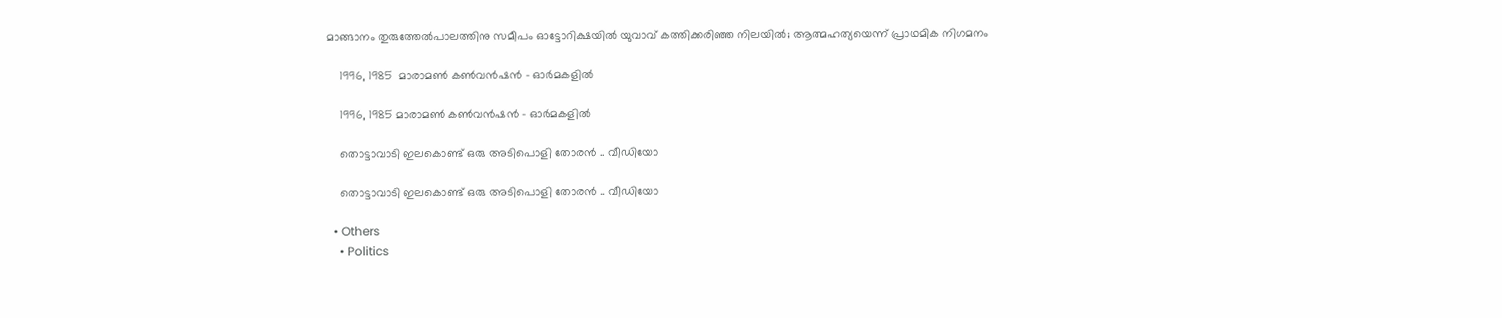മാങ്ങാനം തുരുത്തേൽപാലത്തിനു സമീപം ഓട്ടോറിക്ഷയിൽ യുവാവ് കത്തിക്കരിഞ്ഞ നിലയിൽ; ആത്മഹത്യയെന്ന് പ്രാഥമിക നിഗമനം

    1996, 1985  മാരാമൺ കൺവൻഷൻ – ഓർമകളിൽ

    1996, 1985 മാരാമൺ കൺവൻഷൻ – ഓർമകളിൽ

    തൊട്ടാവാടി ഇലകൊണ്ട് ഒരു അടിപൊളി തോരൻ .. വീഡിയോ

    തൊട്ടാവാടി ഇലകൊണ്ട് ഒരു അടിപൊളി തോരൻ .. വീഡിയോ

  • Others
    • Politics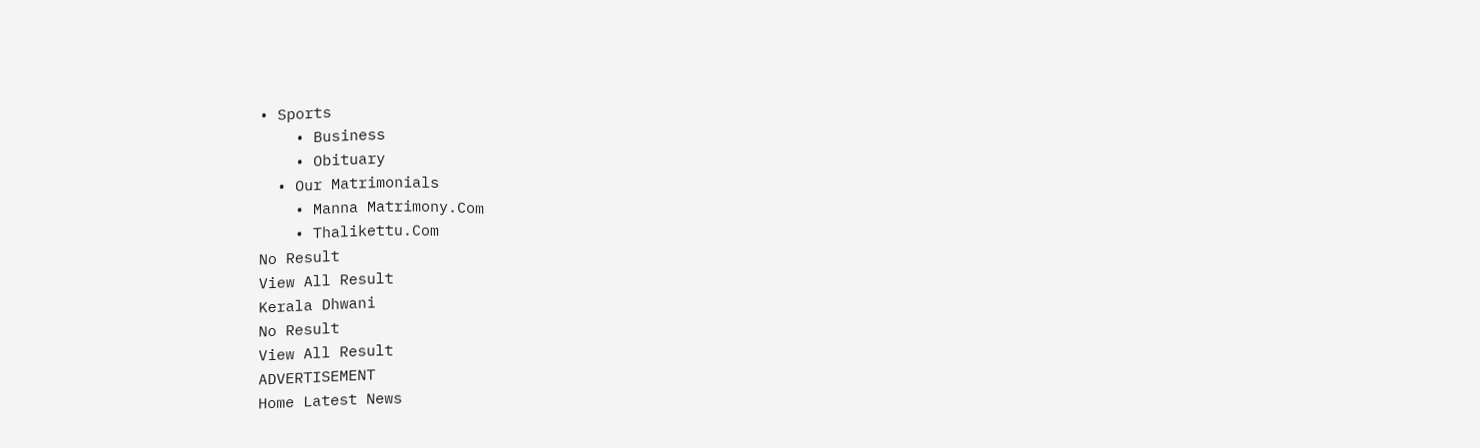• Sports
    • Business
    • Obituary
  • Our Matrimonials
    • Manna Matrimony.Com
    • Thalikettu.Com
No Result
View All Result
Kerala Dhwani
No Result
View All Result
ADVERTISEMENT
Home Latest News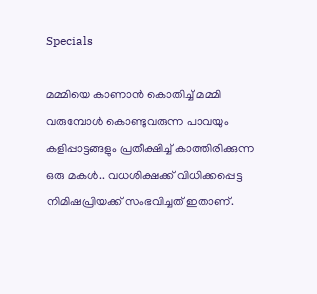Specials

മമ്മിയെ കാണാൻ കൊതിച്ച് മമ്മി വരുമ്പോൾ കൊണ്ടുവരുന്ന പാവയും കളിപ്പാട്ടങ്ങളും പ്രതീക്ഷിച്ച് കാത്തിരിക്കുന്ന ഒരു മകൾ.. വധശിക്ഷക്ക് വിധിക്കപ്പെട്ട നിമിഷപ്രിയക്ക് സംഭവിച്ചത് ഇതാണ്.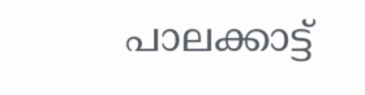പാലക്കാട്ട്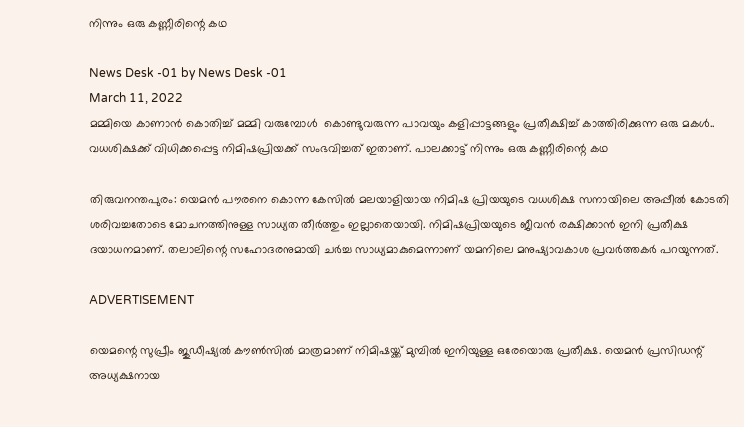നിന്നും ഒരു കണ്ണീരിന്റെ കഥ

News Desk -01 by News Desk -01
March 11, 2022
മമ്മിയെ കാണാൻ കൊതിച്ച് മമ്മി വരുമ്പോൾ  കൊണ്ടുവരുന്ന പാവയും കളിപ്പാട്ടങ്ങളും പ്രതീക്ഷിച്ച് കാത്തിരിക്കുന്ന ഒരു മകൾ.. വധശിക്ഷക്ക് വിധിക്കപ്പെട്ട നിമിഷപ്രിയക്ക് സംഭവിച്ചത് ഇതാണ്. പാലക്കാട്ട് നിന്നും ഒരു കണ്ണീരിന്റെ കഥ

തിരുവനന്തപുരം: യെമൻ പൗരനെ കൊന്ന കേസിൽ മലയാളിയായ നിമിഷ പ്രിയയുടെ വധശിക്ഷ സനായിലെ അപ്പീൽ കോടതി ശരിവച്ചതോടെ മോചനത്തിനുള്ള സാധ്യത തീർത്തും ഇല്ലാതെയായി. നിമിഷപ്രിയയുടെ ജീവൻ രക്ഷിക്കാൻ ഇനി പ്രതീക്ഷ ദയാധനമാണ്. തലാലിന്റെ സഹോദരനുമായി ചർച്ച സാധ്യമാകുമെന്നാണ് യമനിലെ മനുഷ്യാവകാശ പ്രവർത്തകർ പറയുന്നത്.

ADVERTISEMENT

യെമന്റെ സുപ്രീം ജുഡീഷ്യൽ കൗൺസിൽ മാത്രമാണ് നിമിഷയ്ക്ക് മുമ്പിൽ ഇനിയുള്ള ഒരേയൊരു പ്രതീക്ഷ. യെമൻ പ്രസിഡന്റ് അധ്യക്ഷനായ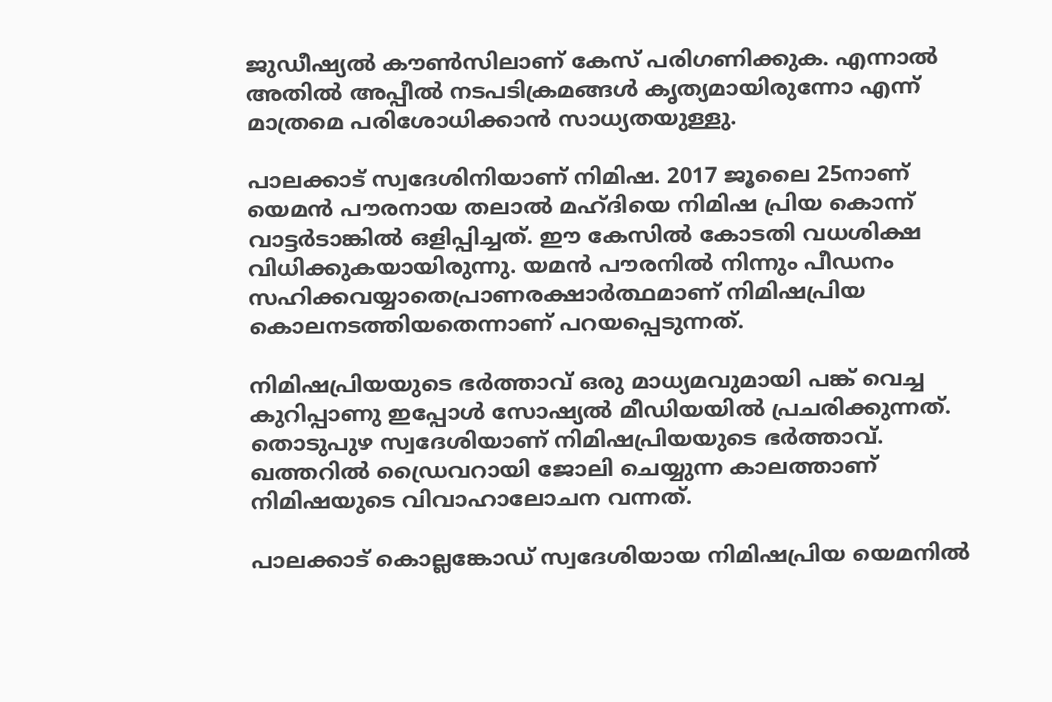ജുഡീഷ്യൽ കൗൺസിലാണ് കേസ് പരിഗണിക്കുക. എന്നാൽ അതിൽ അപ്പീൽ നടപടിക്രമങ്ങൾ കൃത്യമായിരുന്നോ എന്ന് മാത്രമെ പരിശോധിക്കാൻ സാധ്യതയുള്ളു.

പാലക്കാട് സ്വദേശിനിയാണ് നിമിഷ. 2017 ജൂലൈ 25നാണ് യെമൻ പൗരനായ തലാൽ മഹ്ദിയെ നിമിഷ പ്രിയ കൊന്ന് വാട്ടർടാങ്കിൽ ഒളിപ്പിച്ചത്. ഈ കേസിൽ കോടതി വധശിക്ഷ വിധിക്കുകയായിരുന്നു. യമൻ പൗരനിൽ നിന്നും പീഡനം സഹിക്കവയ്യാതെപ്രാണരക്ഷാർത്ഥമാണ് നിമിഷപ്രിയ കൊലനടത്തിയതെന്നാണ് പറയപ്പെടുന്നത്.

നിമിഷപ്രിയയുടെ ഭർത്താവ് ഒരു മാധ്യമവുമായി പങ്ക് വെച്ച കുറിപ്പാണു ഇപ്പോൾ സോഷ്യൽ മീഡിയയിൽ പ്രചരിക്കുന്നത്. തൊടുപുഴ സ്വദേശിയാണ് നിമിഷപ്രിയയുടെ ഭർത്താവ്. ഖത്തറിൽ ഡ്രൈവറായി ജോലി ചെയ്യുന്ന കാലത്താണ് നിമിഷയുടെ വിവാഹാലോചന വന്നത്.

പാലക്കാട് കൊല്ലങ്കോഡ് സ്വദേശിയായ നിമിഷപ്രിയ യെമനിൽ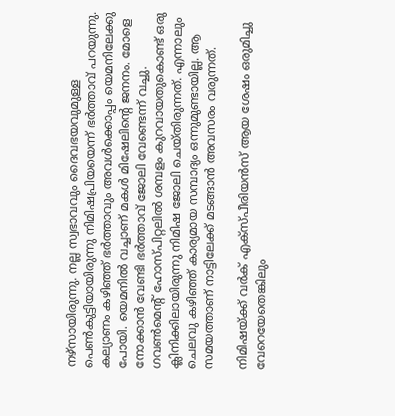നഴ്സായിരുന്നു. നല്ല സ്വഭാവവും ദൈവഭയവുമുള്ള പെൺകുട്ടിയായിരുന്നു നിമിഷപ്രിയയെന്ന് ഭർത്താവ് പറയുന്നു. കല്യാണം കഴിഞ്ഞ് ഭർത്താവും അവൾക്കൊപ്പം യെമനിലേക്കു പോയി. യെമനിൽ വച്ചാണ് മകള്‍ മിഷേലിന്റെ ജനനം. മോളെ നോക്കാൻ വേണ്ടി ഭർത്താവ് ജോലി വേണ്ടെന്ന് വച്ചു. ഗവൺമെന്റ് ഹോസ്പിറ്റലിൽ ശമ്പളം കുറവായതുകൊണ്ട് ഒരു ക്ലിനിക്കിലായിരുന്നു നിമിഷ ജോലി ചെയ്തിരുന്നത്. എന്നാലും ചെലവു കഴിഞ്ഞ് കാര്യമായ സമ്പാദ്യം ഒന്നുമുണ്ടായില്ല. ആ സമയത്താണ് നാട്ടിലേക്ക് മടങ്ങാൻ അവസരം വരുന്നത്.

നിമിഷയ്ക്ക് വർക് എക്സ്പീരിയൻസ് ആയ ശേഷം ഒരുമിച്ചു വേറെയേതെങ്കിലും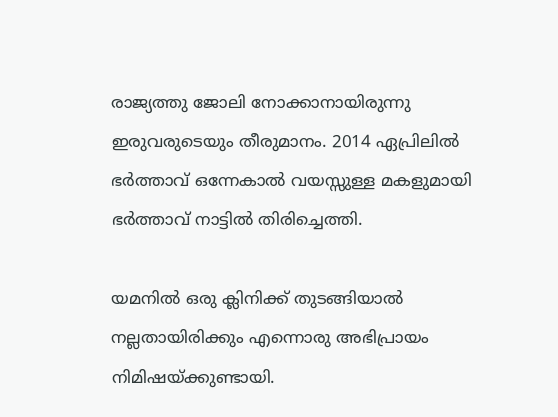രാജ്യത്തു ജോലി നോക്കാനായിരുന്നു ഇരുവരുടെയും തീരുമാനം. 2014 ഏപ്രിലിൽ ഭർത്താവ് ഒന്നേകാൽ വയസ്സുള്ള മകളുമായി ഭർത്താവ് നാട്ടിൽ തിരിച്ചെത്തി.

യമനിൽ ഒരു ക്ലിനിക്ക് തുടങ്ങിയാൽ നല്ലതായിരിക്കും എന്നൊരു അഭിപ്രായം നിമിഷയ്ക്കുണ്ടായി.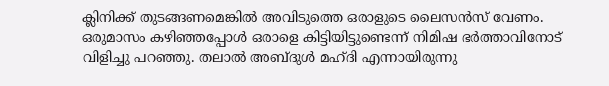ക്ലിനിക്ക് തുടങ്ങണമെങ്കിൽ അവിടുത്തെ ഒരാളുടെ ലൈസൻസ് വേണം. ഒരുമാസം കഴിഞ്ഞപ്പോൾ ഒരാളെ കിട്ടിയിട്ടുണ്ടെന്ന് നിമിഷ ഭർത്താവിനോട് വിളിച്ചു പറഞ്ഞു. തലാൽ അബ്ദുൾ മഹ്ദി എന്നായിരുന്നു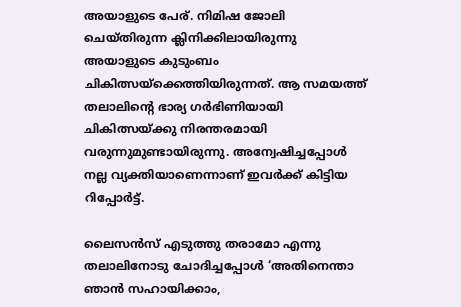അയാളുടെ പേര്. നിമിഷ ജോലി ചെയ്തിരുന്ന ക്ലിനിക്കിലായിരുന്നു അയാളുടെ കുടുംബം ചികിത്സയ്ക്കെത്തിയിരുന്നത്. ആ സമയത്ത് തലാലിന്റെ ഭാര്യ ഗർഭിണിയായി ചികിത്സയ്ക്കു നിരന്തരമായി വരുന്നുമുണ്ടായിരുന്നു. അന്വേഷിച്ചപ്പോൾ നല്ല വ്യക്തിയാണെന്നാണ് ഇവർക്ക് കിട്ടിയ റിപ്പോർട്ട്.

ലൈസൻസ് എടുത്തു തരാമോ എന്നു തലാലിനോടു ചോദിച്ചപ്പോൾ ‘അതിനെന്താ ഞാൻ സഹായിക്കാം,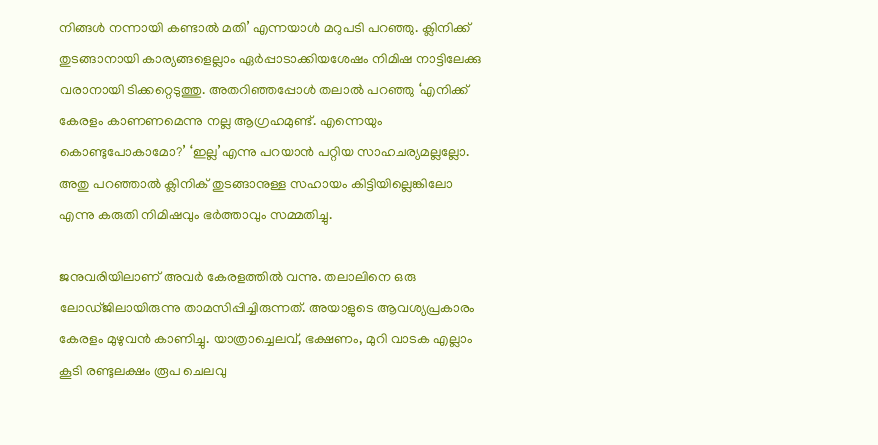നിങ്ങൾ നന്നായി കണ്ടാൽ മതി’ എന്നയാൾ മറുപടി പറഞ്ഞു. ക്ലിനിക്ക് തുടങ്ങാനായി കാര്യങ്ങളെല്ലാം ഏർപ്പാടാക്കിയശേഷം നിമിഷ നാട്ടിലേക്കു വരാനായി ടിക്കറ്റെടുത്തു. അതറിഞ്ഞപ്പോൾ തലാൽ പറഞ്ഞു ‘എനിക്ക് കേരളം കാണണമെന്നു നല്ല ആഗ്രഹമുണ്ട്. എന്നെയും കൊണ്ടുപോകാമോ?’ ‘ഇല്ല’എന്നു പറയാൻ പറ്റിയ സാഹചര്യമല്ലല്ലോ. അതു പറഞ്ഞാൽ ക്ലിനിക് തുടങ്ങാനുള്ള സഹായം കിട്ടിയില്ലെങ്കിലോ എന്നു കരുതി നിമിഷവും ഭർത്താവും സമ്മതിച്ചു.

ജനുവരിയിലാണ് അവർ കേരളത്തിൽ വന്നു. തലാലിനെ ഒരു ലോഡ്ജിലായിരുന്നു താമസിപ്പിച്ചിരുന്നത്. അയാളുടെ ആവശ്യപ്രകാരം കേരളം മുഴുവൻ കാണിച്ചു. യാത്രാച്ചെലവ്, ഭക്ഷണം, മുറി വാടക എല്ലാം കൂടി രണ്ടുലക്ഷം രൂപ ചെലവു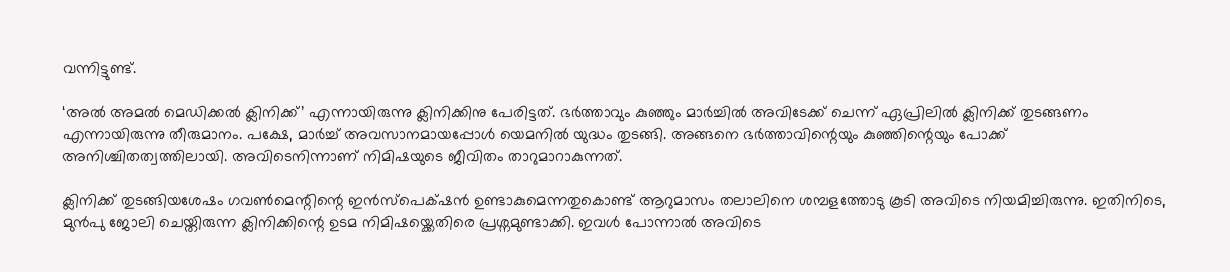വന്നിട്ടുണ്ട്.

‘അൽ അമൽ മെഡിക്കൽ ക്ലിനിക്ക്’ എന്നായിരുന്നു ക്ലിനിക്കിനു പേരിട്ടത്. ഭർത്താവും കുഞ്ഞും മാർച്ചിൽ അവിടേക്ക് ചെന്ന് ഏപ്രിലിൽ ക്ലിനിക്ക് തുടങ്ങണം എന്നായിരുന്നു തീരുമാനം. പക്ഷേ, മാർച്ച് അവസാനമായപ്പോൾ യെമനിൽ യുദ്ധം തുടങ്ങി. അങ്ങനെ ഭർത്താവിന്റെയും കുഞ്ഞിന്റെയും പോക്ക് അനിശ്ചിതത്വത്തിലായി. അവിടെനിന്നാണ് നിമിഷയുടെ ജീവിതം താറുമാറാകുന്നത്.

ക്ലിനിക്ക് തുടങ്ങിയശേഷം ഗവൺമെന്റിന്റെ ഇൻസ്പെക്‌ഷൻ ഉണ്ടാകുമെന്നതുകൊണ്ട് ആറുമാസം തലാലിനെ ശമ്പളത്തോടു കൂടി അവിടെ നിയമിച്ചിരുന്നു. ഇതിനിടെ, മുൻപു ജോലി ചെയ്തിരുന്ന ക്ലിനിക്കിന്റെ ഉടമ നിമിഷയ്ക്കെതിരെ പ്രശ്നമുണ്ടാക്കി. ഇവൾ പോന്നാൽ അവിടെ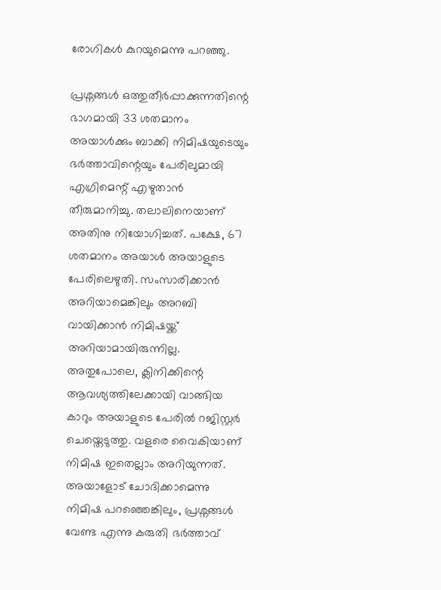രോഗികൾ കുറയുമെന്നു പറഞ്ഞു.

പ്രശ്നങ്ങൾ ഒത്തുതീർപ്പാക്കുന്നതിന്റെ ഭാഗമായി 33 ശതമാനം അയാൾക്കും ബാക്കി നിമിഷയുടെയും ഭർത്താവിന്റെയും പേരിലുമായി എഗ്രിമെന്റ് എഴുതാൻ തീരുമാനിച്ചു. തലാലിനെയാണ് അതിനു നിയോഗിച്ചത്. പക്ഷേ, 67 ശതമാനം അയാൾ അയാളുടെ പേരിലെഴുതി. സംസാരിക്കാൻ അറിയാമെങ്കിലും അറബി വായിക്കാൻ നിമിഷയ്ക്ക് അറിയാമായിരുന്നില്ല. അതുപോലെ, ക്ലിനിക്കിന്റെ ആവശ്യത്തിലേക്കായി വാങ്ങിയ കാറും അയാളുടെ പേരിൽ റജിസ്റ്റർ ചെയ്തെടുത്തു. വളരെ വൈകിയാണ് നിമിഷ ഇതെല്ലാം അറിയുന്നത്. അയാളോട് ചോദിക്കാമെന്നു നിമിഷ പറഞ്ഞെങ്കിലും, പ്രശ്നങ്ങൾ വേണ്ട എന്നു കരുതി ഭർത്താവ്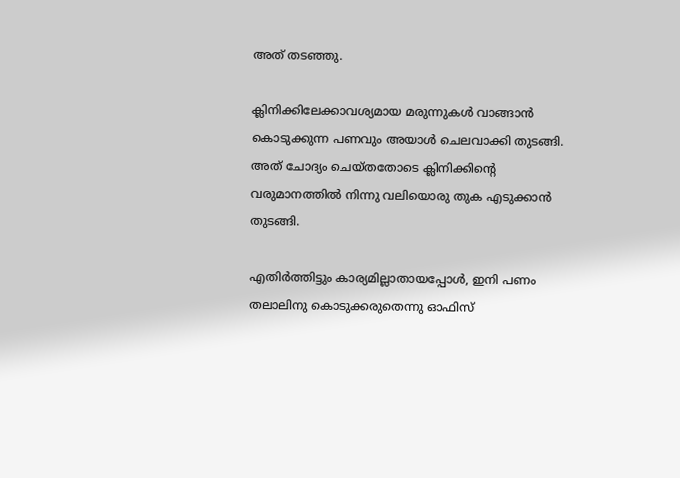അത് തടഞ്ഞു.

ക്ലിനിക്കിലേക്കാവശ്യമായ മരുന്നുകൾ വാങ്ങാൻ കൊടുക്കുന്ന പണവും അയാൾ ചെലവാക്കി തുടങ്ങി. അത് ചോദ്യം ചെയ്തതോടെ ക്ലിനിക്കിന്റെ വരുമാനത്തിൽ നിന്നു വലിയൊരു തുക എടുക്കാൻ തുടങ്ങി.

എതിർത്തിട്ടും കാര്യമില്ലാതായപ്പോൾ, ഇനി പണം തലാലിനു കൊടുക്കരുതെന്നു ഓഫിസ്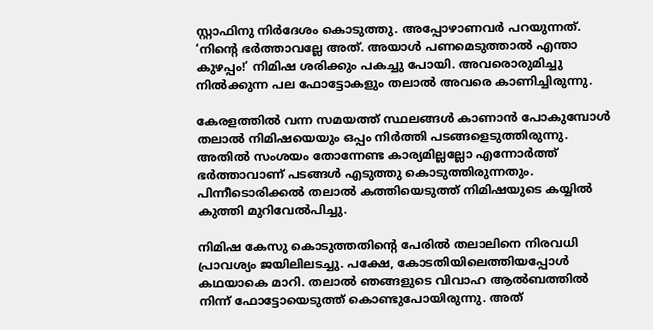സ്റ്റാഫിനു നിർദേശം കൊടുത്തു. അപ്പോഴാണവർ പറയുന്നത്. ‘നിന്റെ ഭർത്താവല്ലേ അത്. അയാൾ പണമെടുത്താൽ എന്താ കുഴപ്പം!’ നിമിഷ ശരിക്കും പകച്ചു പോയി. അവരൊരുമിച്ചു നിൽക്കുന്ന പല ഫോട്ടോകളും തലാൽ അവരെ കാണിച്ചിരുന്നു.

കേരളത്തിൽ വന്ന സമയത്ത് സ്ഥലങ്ങൾ കാണാൻ പോകുമ്പോൾ തലാൽ നിമിഷയെയും ഒപ്പം നിര്‍ത്തി പടങ്ങളെടുത്തിരുന്നു. അതിൽ സംശയം തോന്നേണ്ട കാര്യമില്ലല്ലോ എന്നോർത്ത് ഭർത്താവാണ് പടങ്ങൾ എടുത്തു കൊടുത്തിരുന്നതും. പിന്നീടൊരിക്കൽ തലാൽ കത്തിയെടുത്ത് നിമിഷയുടെ കയ്യിൽ കുത്തി മുറിവേൽപിച്ചു.

നിമിഷ കേസു കൊടുത്തതിന്റെ പേരിൽ തലാലിനെ നിരവധി പ്രാവശ്യം ജയിലിലടച്ചു. പക്ഷേ, കോടതിയിലെത്തിയപ്പോൾ കഥയാകെ മാറി. തലാൽ ഞങ്ങളുടെ വിവാഹ ആൽബത്തിൽ നിന്ന് ഫോട്ടോയെടുത്ത് കൊണ്ടുപോയിരുന്നു. അത്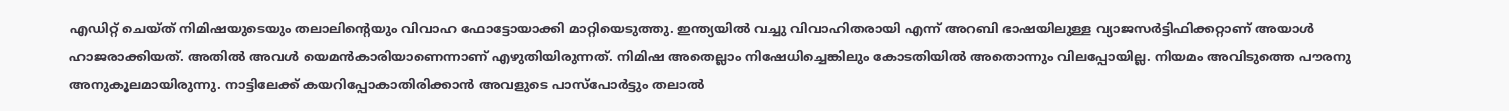എഡിറ്റ് ചെയ്ത് നിമിഷയുടെയും തലാലിന്റെയും വിവാഹ ഫോട്ടോയാക്കി മാറ്റിയെടുത്തു. ഇന്ത്യയിൽ വച്ചു വിവാഹിതരായി എന്ന് അറബി ഭാഷയിലുള്ള വ്യാജസർട്ടിഫിക്കറ്റാണ് അയാൾ ഹാജരാക്കിയത്. അതിൽ അവൾ യെമൻകാരിയാണെന്നാണ് എഴുതിയിരുന്നത്. നിമിഷ അതെല്ലാം നിഷേധിച്ചെങ്കിലും കോടതിയിൽ അതൊന്നും വിലപ്പോയില്ല. നിയമം അവിടുത്തെ പൗരനു അനുകൂലമായിരുന്നു. നാട്ടിലേക്ക് കയറിപ്പോകാതിരിക്കാൻ അവളുടെ പാസ്പോർട്ടും തലാൽ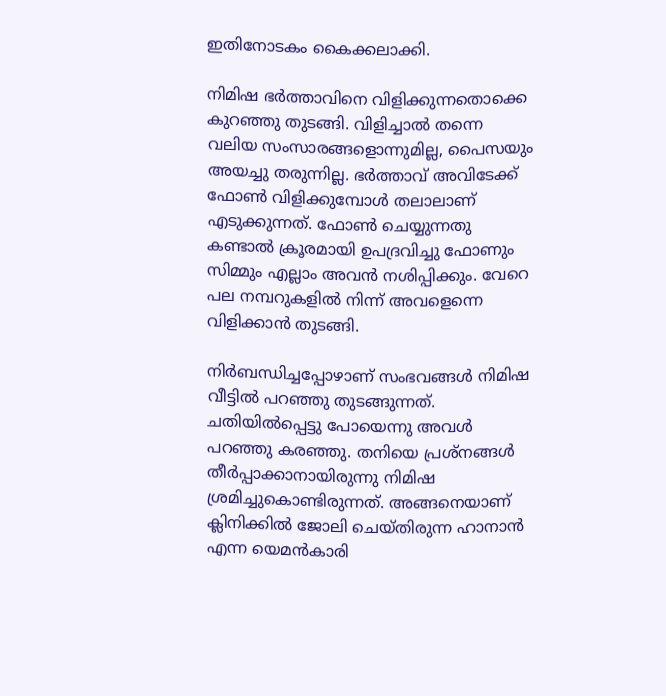ഇതിനോടകം കൈക്കലാക്കി.

നിമിഷ ഭർത്താവിനെ വിളിക്കുന്നതൊക്കെ കുറഞ്ഞു തുടങ്ങി. വിളിച്ചാൽ തന്നെ വലിയ സംസാരങ്ങളൊന്നുമില്ല, പൈസയും അയച്ചു തരുന്നില്ല. ഭർത്താവ് അവിടേക്ക് ഫോൺ വിളിക്കുമ്പോൾ തലാലാണ് എടുക്കുന്നത്. ഫോൺ ചെയ്യുന്നതു കണ്ടാൽ ക്രൂരമായി ഉപദ്രവിച്ചു ഫോണും സിമ്മും എല്ലാം അവൻ നശിപ്പിക്കും. വേറെ പല നമ്പറുകളിൽ നിന്ന് അവളെന്നെ വിളിക്കാൻ തുടങ്ങി.

നിർബന്ധിച്ചപ്പോഴാണ് സംഭവങ്ങൾ നിമിഷ വീട്ടിൽ പറഞ്ഞു തുടങ്ങുന്നത്. ചതിയിൽപ്പെട്ടു പോയെന്നു അവൾ പറഞ്ഞു കരഞ്ഞു. തനിയെ പ്രശ്നങ്ങൾ തീർപ്പാക്കാനായിരുന്നു നിമിഷ ശ്രമിച്ചുകൊണ്ടിരുന്നത്. അങ്ങനെയാണ് ക്ലിനിക്കിൽ ജോലി ചെയ്തിരുന്ന ഹാനാൻ എന്ന യെമൻകാരി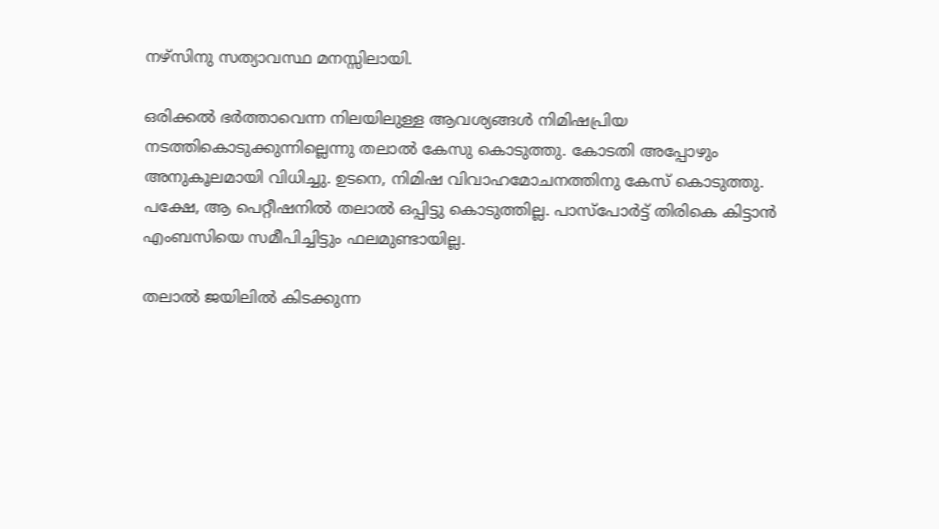നഴ്സിനു സത്യാവസ്ഥ മനസ്സിലായി.

ഒരിക്കൽ ഭർത്താവെന്ന നിലയിലുള്ള ആവശ്യങ്ങൾ നിമിഷപ്രിയ നടത്തികൊടുക്കുന്നില്ലെന്നു തലാൽ കേസു കൊടുത്തു. കോടതി അപ്പോഴും അനുകൂലമായി വിധിച്ചു. ഉടനെ, നിമിഷ വിവാഹമോചനത്തിനു കേസ് കൊടുത്തു. പക്ഷേ, ആ പെറ്റീഷനിൽ തലാൽ ഒപ്പിട്ടു കൊടുത്തില്ല. പാസ്പോർട്ട് തിരികെ കിട്ടാൻ എംബസിയെ സമീപിച്ചിട്ടും ഫലമുണ്ടായില്ല.

തലാൽ ജയിലിൽ കിടക്കുന്ന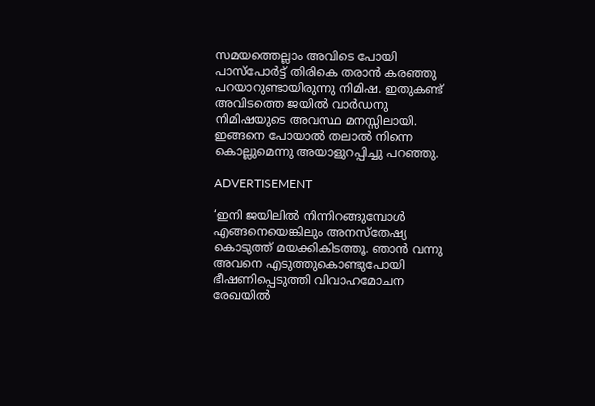സമയത്തെല്ലാം അവിടെ പോയി പാസ്പോർട്ട് തിരികെ തരാൻ കരഞ്ഞു പറയാറുണ്ടായിരുന്നു നിമിഷ. ഇതുകണ്ട് അവിടത്തെ ജയിൽ വാർഡനു നിമിഷയുടെ അവസ്ഥ മനസ്സിലായി. ഇങ്ങനെ പോയാൽ തലാൽ നിന്നെ കൊല്ലുമെന്നു അയാളുറപ്പിച്ചു പറഞ്ഞു.

ADVERTISEMENT

‘ഇനി ജയിലിൽ നിന്നിറങ്ങുമ്പോൾ എങ്ങനെയെങ്കിലും അനസ്തേഷ്യ കൊടുത്ത് മയക്കികിടത്തൂ. ഞാൻ വന്നു അവനെ എടുത്തുകൊണ്ടുപോയി ഭീഷണിപ്പെടുത്തി വിവാഹമോചന രേഖയിൽ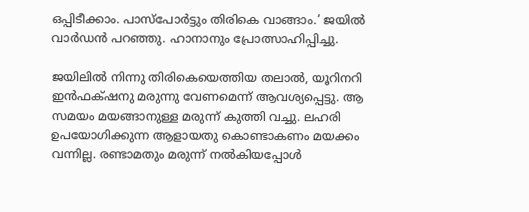ഒപ്പിടീക്കാം. പാസ്പോർട്ടും തിരികെ വാങ്ങാം.’ ജയിൽ വാർഡൻ പറഞ്ഞു. ഹാനാനും പ്രോത്സാഹിപ്പിച്ചു.

ജയിലിൽ നിന്നു തിരികെയെത്തിയ തലാൽ, യൂറിനറി ഇൻഫക്‌ഷനു മരുന്നു വേണമെന്ന് ആവശ്യപ്പെട്ടു. ആ സമയം മയങ്ങാനുള്ള മരുന്ന് കുത്തി വച്ചു. ലഹരി ഉപയോഗിക്കുന്ന ആളായതു കൊണ്ടാകണം മയക്കം വന്നില്ല. രണ്ടാമതും മരുന്ന് നൽകിയപ്പോൾ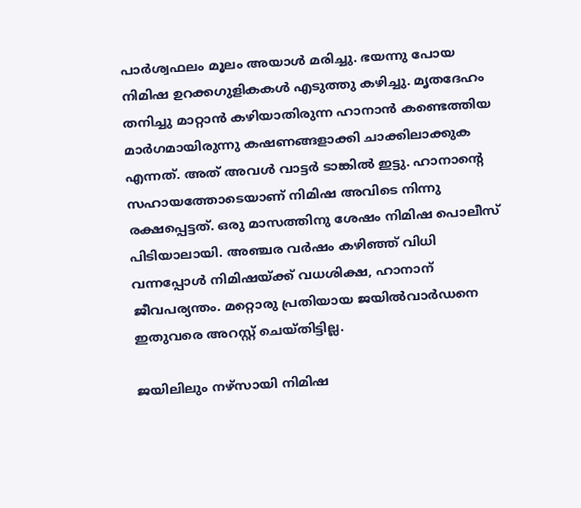പാർശ്വഫലം മൂലം അയാൾ മരിച്ചു. ഭയന്നു പോയ നിമിഷ ഉറക്കഗുളികകൾ എടുത്തു കഴിച്ചു. മൃതദേഹം തനിച്ചു മാറ്റാൻ കഴിയാതിരുന്ന ഹാനാൻ കണ്ടെത്തിയ മാർഗമായിരുന്നു കഷണങ്ങളാക്കി ചാക്കിലാക്കുക എന്നത്. അത് അവൾ വാട്ടർ ടാങ്കിൽ ഇട്ടു. ഹാനാന്റെ സഹായത്തോടെയാണ് നിമിഷ അവിടെ നിന്നു രക്ഷപ്പെട്ടത്. ഒരു മാസത്തിനു ശേഷം നിമിഷ പൊലീസ് പിടിയാലായി. അഞ്ചര വർഷം കഴിഞ്ഞ് വിധി വന്നപ്പോൾ നിമിഷയ്ക്ക് വധശിക്ഷ, ഹാനാന് ജീവപര്യന്തം. മറ്റൊരു പ്രതിയായ ജയിൽവാർഡനെ ഇതുവരെ അറസ്റ്റ് ചെയ്തിട്ടില്ല.

ജയിലിലും നഴ്സായി നിമിഷ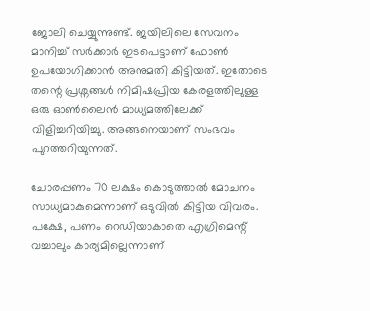ജോലി ചെയ്യുന്നുണ്ട്. ജയിലിലെ സേവനം മാനിച്ച് സർക്കാർ ഇടപെട്ടാണ് ഫോൺ ഉപയോഗിക്കാൻ അനുമതി കിട്ടിയത്. ഇതോടെ തന്റെ പ്രശ്നങ്ങൾ നിമിഷപ്രിയ കേരളത്തിലുള്ള ഒരു ഓൺലൈൻ മാധ്യമത്തിലേക്ക് വിളിച്ചറിയിച്ചു. അങ്ങനെയാണ് സംഭവം പുറത്തറിയുന്നത്.

ചോരപ്പണം 70 ലക്ഷം കൊടുത്താൽ മോചനം സാധ്യമാകുമെന്നാണ് ഒടുവിൽ കിട്ടിയ വിവരം. പക്ഷേ, പണം റെഡിയാകാതെ എഗ്രിമെന്റ് വച്ചാലും കാര്യമില്ലെന്നാണ്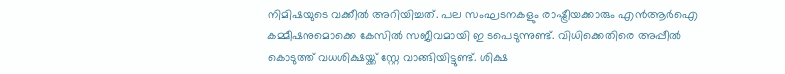നിമിഷയുടെ വക്കീൽ അറിയിച്ചത്. പല സംഘടനകളും രാഷ്ട്രീയക്കാരും എൻആർഐ കമ്മീഷനുമൊക്കെ കേസിൽ സജീവമായി ഇ ടപെടുന്നുണ്ട്. വിധിക്കെതിരെ അപ്പീൽ കൊടുത്ത് വധശിക്ഷയ്ക്ക് സ്റ്റേ വാങ്ങിയിട്ടുണ്ട്. ശിക്ഷ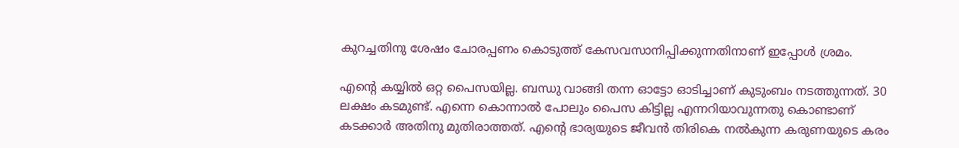കുറച്ചതിനു ശേഷം ചോരപ്പണം കൊടുത്ത് കേസവസാനിപ്പിക്കുന്നതിനാണ് ഇപ്പോൾ ശ്രമം.

എന്റെ കയ്യിൽ ഒറ്റ പൈസയില്ല. ബന്ധു വാങ്ങി തന്ന ഓട്ടോ ഓടിച്ചാണ് കുടുംബം നടത്തുന്നത്. 30 ലക്ഷം കടമുണ്ട്. എന്നെ കൊന്നാൽ പോലും പൈസ കിട്ടില്ല എന്നറിയാവുന്നതു കൊണ്ടാണ് കടക്കാർ അതിനു മുതിരാത്തത്. എന്റെ ഭാര്യയുടെ ജീവൻ തിരികെ നൽകുന്ന കരുണയുടെ കരം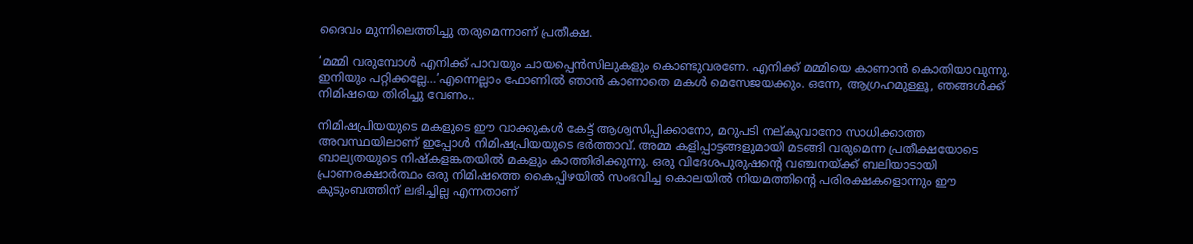ദൈവം മുന്നിലെത്തിച്ചു തരുമെന്നാണ് പ്രതീക്ഷ.

‘മമ്മി വരുമ്പോൾ എനിക്ക് പാവയും ചായപ്പെൻസിലുകളും കൊണ്ടുവരണേ. എനിക്ക് മമ്മിയെ കാണാൻ കൊതിയാവുന്നു. ഇനിയും പറ്റിക്കല്ലേ…’എന്നെല്ലാം ഫോണിൽ ഞാൻ കാണാതെ മകൾ മെസേജയക്കും. ഒന്നേ, ആഗ്രഹമുള്ളൂ, ഞങ്ങൾക്ക് നിമിഷയെ തിരിച്ചു വേണം..

നിമിഷപ്രിയയുടെ മകളുടെ ഈ വാക്കുകൾ കേട്ട് ആശ്വസിപ്പിക്കാനോ, മറുപടി നല്കുവാനോ സാധിക്കാത്ത അവസ്ഥയിലാണ് ഇപ്പോൾ നിമിഷപ്രിയയുടെ ഭർത്താവ്. അമ്മ കളിപ്പാട്ടങ്ങളുമായി മടങ്ങി വരുമെന്ന പ്രതീക്ഷയോടെ ബാല്യതയുടെ നിഷ്കളങ്കതയിൽ മകളും കാത്തിരിക്കുന്നു. ഒരു വിദേശപുരുഷന്റെ വഞ്ചനയ്ക്ക് ബലിയാടായി പ്രാണരക്ഷാർത്ഥം ഒരു നിമിഷത്തെ കൈപ്പിഴയിൽ സംഭവിച്ച കൊലയിൽ നിയമത്തിന്റെ പരിരക്ഷകളൊന്നും ഈ കുടുംബത്തിന് ലഭിച്ചില്ല എന്നതാണ്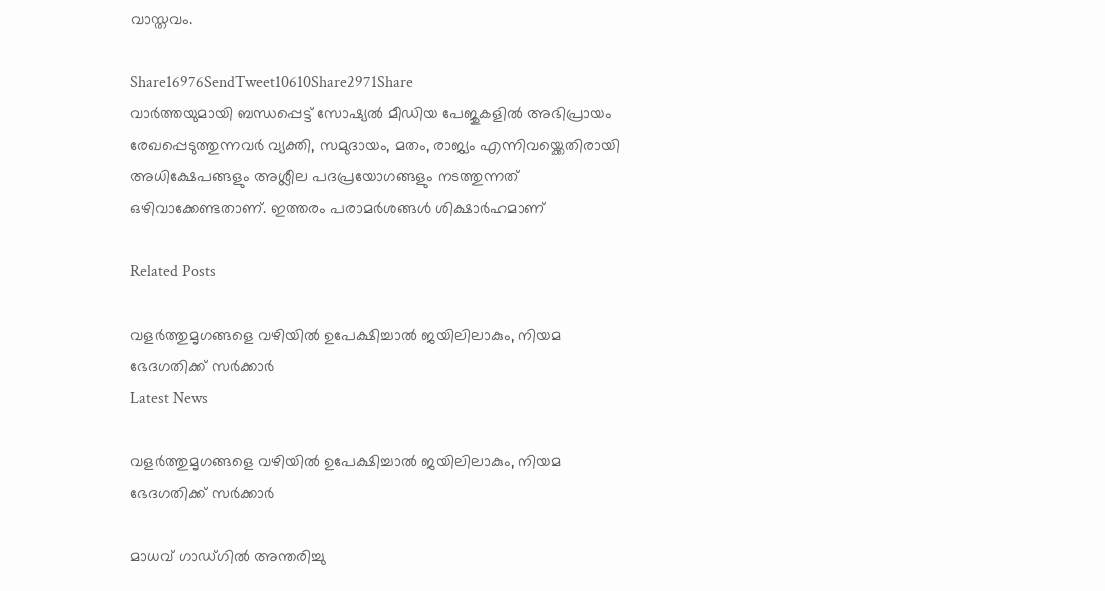വാസ്തവം.

Share16976SendTweet10610Share2971Share
വാർത്തയുമായി ബന്ധപ്പെട്ട് സോഷ്യൽ മീഡിയ പേജുകളിൽ അഭിപ്രായം രേഖപ്പെടുത്തുന്നവർ വ്യക്തി, സമുദായം, മതം, രാജ്യം എന്നിവയ്ക്കെതിരായി അധിക്ഷേപങ്ങളും അശ്ലീല പദപ്രയോഗങ്ങളും നടത്തുന്നത് ഒഴിവാക്കേണ്ടതാണ്. ഇത്തരം പരാമർശങ്ങൾ ശിക്ഷാർഹമാണ്

Related Posts

വളര്‍ത്തുമൃഗങ്ങളെ വഴിയില്‍ ഉപേക്ഷിച്ചാല്‍ ജയിലിലാകും, നിയമ ഭേദഗതിക്ക് സര്‍ക്കാര്‍
Latest News

വളര്‍ത്തുമൃഗങ്ങളെ വഴിയില്‍ ഉപേക്ഷിച്ചാല്‍ ജയിലിലാകും, നിയമ ഭേദഗതിക്ക് സര്‍ക്കാര്‍

മാധവ് ഗാഡ്ഗില്‍ അന്തരിച്ചു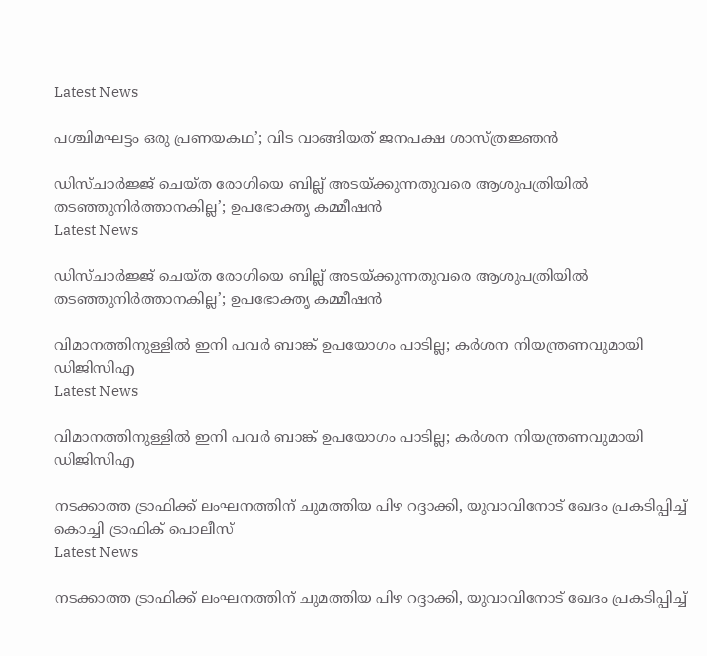Latest News

പശ്ചിമഘട്ടം ഒരു പ്രണയകഥ’; വിട വാങ്ങിയത് ജനപക്ഷ ശാസ്ത്രജ്ഞന്‍

ഡിസ്ചാര്‍ജ്ജ് ചെയ്ത രോഗിയെ ബില്ല് അടയ്ക്കുന്നതുവരെ ആശുപത്രിയില്‍ തടഞ്ഞുനിര്‍ത്താനകില്ല’; ഉപഭോക്തൃ കമ്മീഷന്‍
Latest News

ഡിസ്ചാര്‍ജ്ജ് ചെയ്ത രോഗിയെ ബില്ല് അടയ്ക്കുന്നതുവരെ ആശുപത്രിയില്‍ തടഞ്ഞുനിര്‍ത്താനകില്ല’; ഉപഭോക്തൃ കമ്മീഷന്‍

വിമാനത്തിനുള്ളിൽ ഇനി പവർ ബാങ്ക് ഉപയോഗം പാടില്ല; കർശന നിയന്ത്രണവുമായി ഡിജിസിഎ
Latest News

വിമാനത്തിനുള്ളിൽ ഇനി പവർ ബാങ്ക് ഉപയോഗം പാടില്ല; കർശന നിയന്ത്രണവുമായി ഡിജിസിഎ

നടക്കാത്ത ട്രാഫിക്ക് ലംഘനത്തിന് ചുമത്തിയ പിഴ റദ്ദാക്കി, യുവാവിനോട് ഖേദം പ്രകടിപ്പിച്ച് കൊച്ചി ട്രാഫിക് പൊലീസ്
Latest News

നടക്കാത്ത ട്രാഫിക്ക് ലംഘനത്തിന് ചുമത്തിയ പിഴ റദ്ദാക്കി, യുവാവിനോട് ഖേദം പ്രകടിപ്പിച്ച്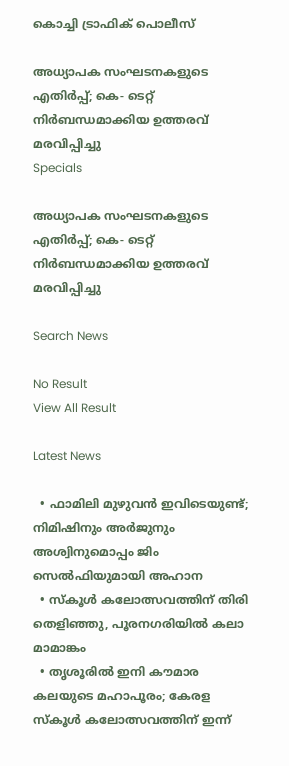കൊച്ചി ട്രാഫിക് പൊലീസ്

അധ്യാപക സംഘടനകളുടെ എതിര്‍പ്പ്; കെ- ടെറ്റ് നിര്‍ബന്ധമാക്കിയ ഉത്തരവ് മരവിപ്പിച്ചു
Specials

അധ്യാപക സംഘടനകളുടെ എതിര്‍പ്പ്; കെ- ടെറ്റ് നിര്‍ബന്ധമാക്കിയ ഉത്തരവ് മരവിപ്പിച്ചു

Search News

No Result
View All Result

Latest News

  • ഫാമിലി മുഴുവൻ ഇവിടെയുണ്ട്; നിമിഷിനും അര്‍ജുനും അശ്വിനുമൊപ്പം ജിം സെൽഫിയുമായി അഹാന
  • സ്കൂൾ കലോത്സവത്തിന് തിരി തെളിഞ്ഞു, പൂരനഗരിയിൽ കലാ മാമാങ്കം
  • തൃശൂരിൽ ഇനി കൗമാര കലയുടെ മഹാപൂരം; കേരള സ്കൂൾ കലോത്സവത്തിന് ഇന്ന്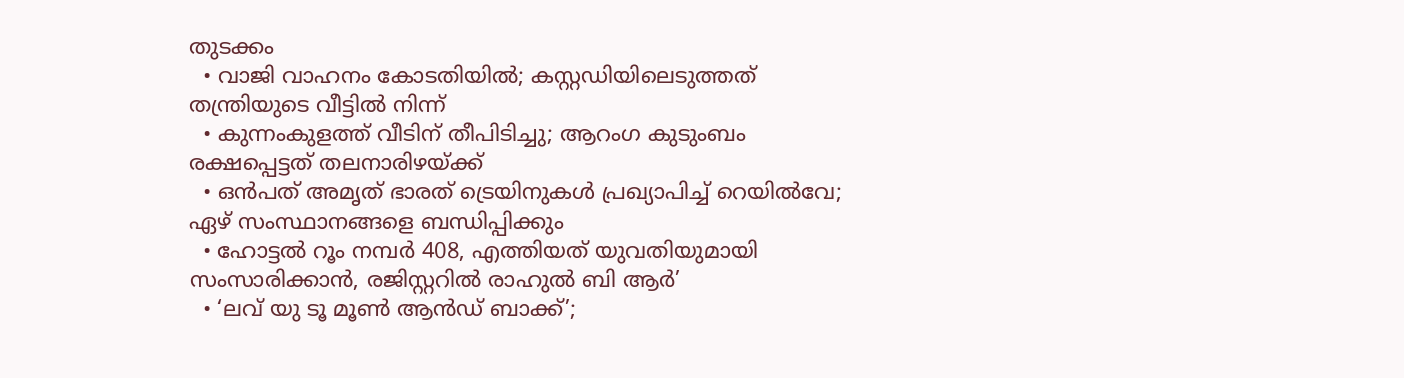തുടക്കം
  • വാജി വാഹനം കോടതിയില്‍; കസ്റ്റഡിയിലെടുത്തത് തന്ത്രിയുടെ വീട്ടില്‍ നിന്ന്
  • കുന്നംകുളത്ത് വീടിന് തീപിടിച്ചു; ആറംഗ കുടുംബം രക്ഷപ്പെട്ടത് തലനാരിഴയ്ക്ക്
  • ഒന്‍പത് അമൃത് ഭാരത് ട്രെയിനുകള്‍ പ്രഖ്യാപിച്ച് റെയില്‍വേ; ഏഴ് സംസ്ഥാനങ്ങളെ ബന്ധിപ്പിക്കും
  • ഹോട്ടല്‍ റൂം നമ്പര്‍ 408, എത്തിയത് യുവതിയുമായി സംസാരിക്കാന്‍, രജിസ്റ്ററില്‍ രാഹുല്‍ ബി ആര്‍’
  • ‘ലവ് യു ടൂ മൂൺ ആൻഡ് ബാക്ക്’;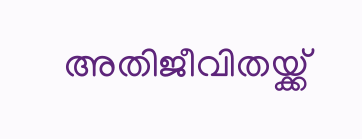അതിജീവിതയ്ക്ക്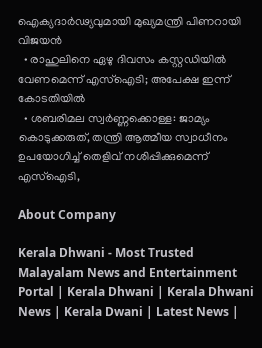ഐക്യദാർഢ്യവുമായി മുഖ്യമന്ത്രി പിണറായി വിജയൻ
  • രാഹുലിനെ ഏഴു ദിവസം കസ്റ്റഡിയിൽ വേണമെന്ന് എസ്ഐടി; അപേക്ഷ ഇന്ന് കോടതിയിൽ
  • ശബരിമല സ്വർണ്ണക്കൊള്ള: ജാമ്യം കൊടുക്കരുത്, തന്ത്രി ആത്മീയ സ്വാധീനം ഉപയോഗിച്ച് തെളിവ് നശിപ്പിക്കുമെന്ന് എസ്ഐടി,

About Company

Kerala Dhwani - Most Trusted Malayalam News and Entertainment Portal | Kerala Dhwani | Kerala Dhwani News | Kerala Dwani | Latest News |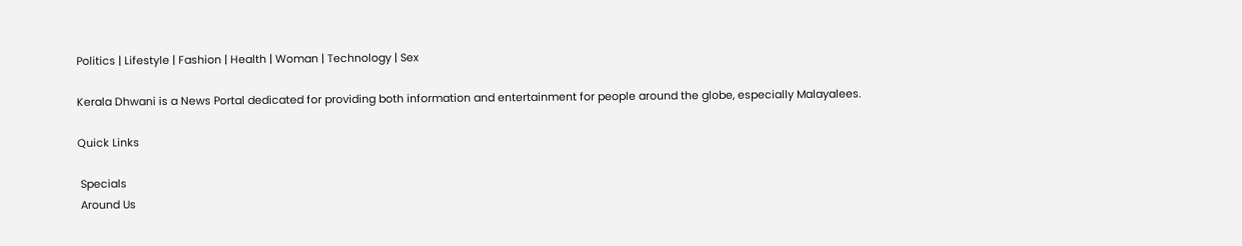Politics | Lifestyle | Fashion | Health | Woman | Technology | Sex

Kerala Dhwani is a News Portal dedicated for providing both information and entertainment for people around the globe, especially Malayalees.

Quick Links

 Specials
 Around Us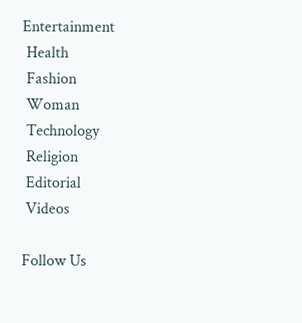Entertainment
 Health
 Fashion
 Woman
 Technology
 Religion
 Editorial
 Videos

Follow Us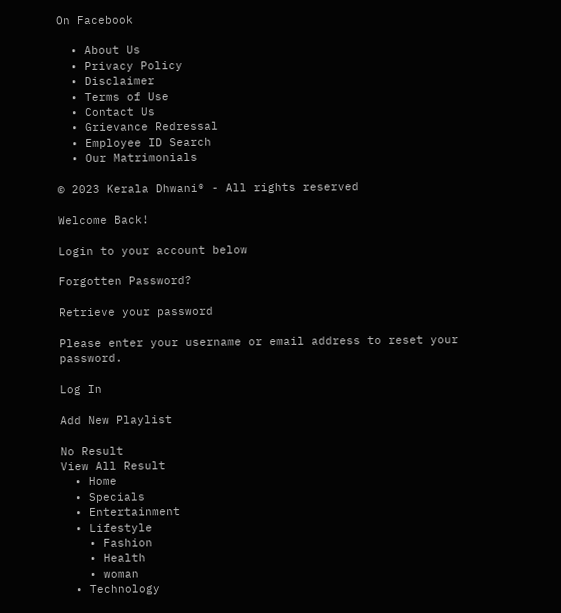On Facebook

  • About Us
  • Privacy Policy
  • Disclaimer
  • Terms of Use
  • Contact Us
  • Grievance Redressal
  • Employee ID Search
  • Our Matrimonials

© 2023 Kerala Dhwani® - All rights reserved

Welcome Back!

Login to your account below

Forgotten Password?

Retrieve your password

Please enter your username or email address to reset your password.

Log In

Add New Playlist

No Result
View All Result
  • Home
  • Specials
  • Entertainment
  • Lifestyle
    • Fashion
    • Health
    • woman
  • Technology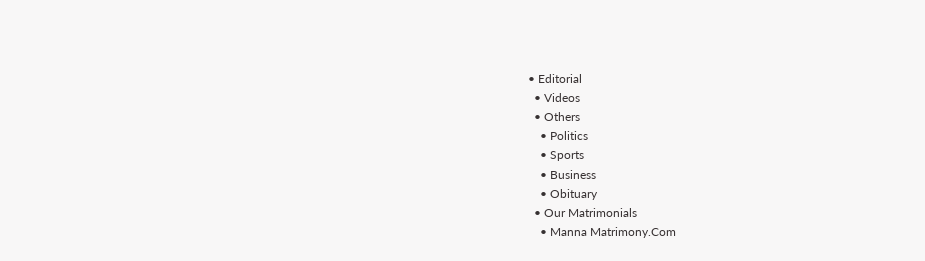• Editorial
  • Videos
  • Others
    • Politics
    • Sports
    • Business
    • Obituary
  • Our Matrimonials
    • Manna Matrimony.Com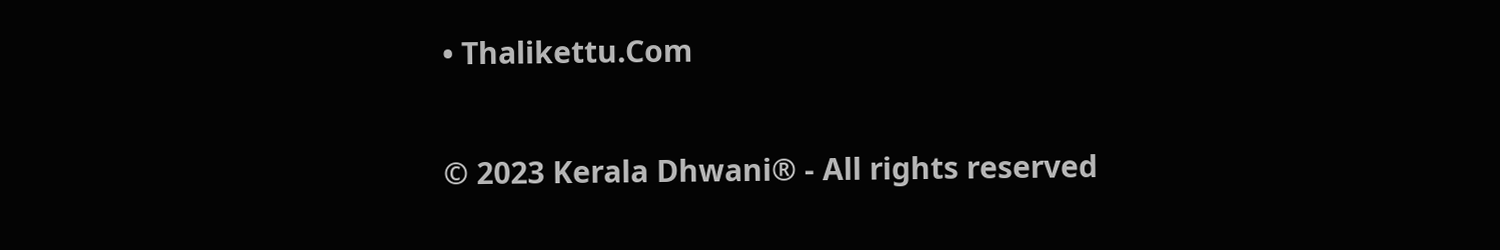• Thalikettu.Com

© 2023 Kerala Dhwani® - All rights reserved